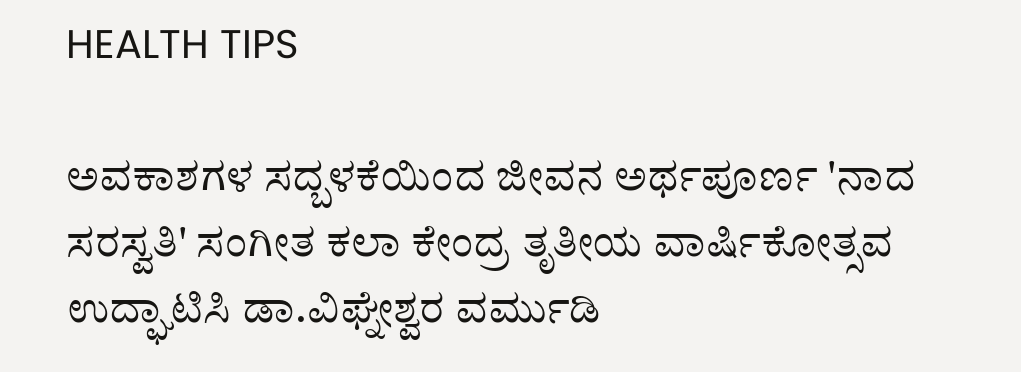HEALTH TIPS

ಅವಕಾಶಗಳ ಸದ್ಬಳಕೆಯಿಂದ ಜೀವನ ಅರ್ಥಪೂರ್ಣ 'ನಾದ ಸರಸ್ವತಿ' ಸಂಗೀತ ಕಲಾ ಕೇಂದ್ರ ತೃತೀಯ ವಾರ್ಷಿಕೋತ್ಸವ ಉದ್ಘಾಟಿಸಿ ಡಾ.ವಿಘ್ನೇಶ್ವರ ವರ್ಮುಡಿ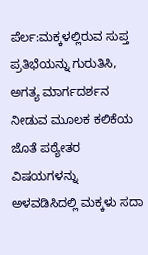ಪೆರ್ಲ:ಮಕ್ಕಳಲ್ಲಿರುವ ಸುಪ್ತ ಪ್ರತಿಭೆಯನ್ನು ಗುರುತಿಸಿ, ಅಗತ್ಯ ಮಾರ್ಗದರ್ಶನ ನೀಡುವ ಮೂಲಕ ಕಲಿಕೆಯ ಜೊತೆ ಪಠ್ಯೇತರ ವಿಷಯಗಳನ್ನು ಅಳವಡಿಸಿದಲ್ಲಿ ಮಕ್ಕಳು ಸದಾ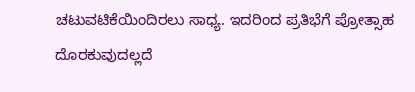ಚಟುವಟಿಕೆಯಿಂದಿರಲು ಸಾಧ್ಯ. ಇದರಿಂದ ಪ್ರತಿಭೆಗೆ ಪ್ರೋತ್ಸಾಹ ದೊರಕುವುದಲ್ಲದೆ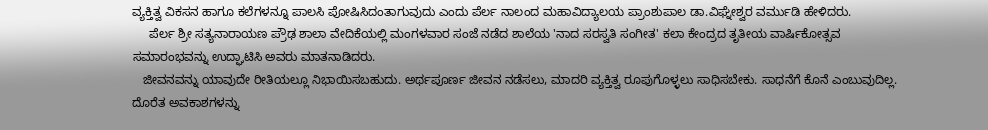ವ್ಯಕ್ತಿತ್ವ ವಿಕಸನ ಹಾಗೂ ಕಲೆಗಳನ್ನೂ ಪಾಲಸಿ ಪೋಷಿಸಿದಂತಾಗುವುದು ಎಂದು ಪೆರ್ಲ ನಾಲಂದ ಮಹಾವಿದ್ಯಾಲಯ ಪ್ರಾಂಶುಪಾಲ ಡಾ.ವಿಘ್ನೇಶ್ವರ ವರ್ಮುಡಿ ಹೇಳಿದರು.
     ಪೆರ್ಲ ಶ್ರೀ ಸತ್ಯನಾರಾಯಣ ಪ್ರೌಢ ಶಾಲಾ ವೇದಿಕೆಯಲ್ಲಿ ಮಂಗಳವಾರ ಸಂಜೆ ನಡೆದ ಶಾಲೆಯ 'ನಾದ ಸರಸ್ವತಿ ಸಂಗೀತ' ಕಲಾ ಕೇಂದ್ರದ ತೃತೀಯ ವಾರ್ಷಿಕೋತ್ಸವ ಸಮಾರಂಭವನ್ನು ಉದ್ಘಾಟಿಸಿ ಅವರು ಮಾತನಾಡಿದರು.
   ಜೀವನವನ್ನು ಯಾವುದೇ ರೀತಿಯಲ್ಲೂ ನಿಭಾಯಿಸಬಹುದು. ಅರ್ಥಪೂರ್ಣ ಜೀವನ ನಡೆಸಲು, ಮಾದರಿ ವ್ಯಕ್ತಿತ್ವ ರೂಪುಗೊಳ್ಳಲು ಸಾಧಿಸಬೇಕು. ಸಾಧನೆಗೆ ಕೊನೆ ಎಂಬುವುದಿಲ್ಲ. ದೊರೆತ ಅವಕಾಶಗಳನ್ನು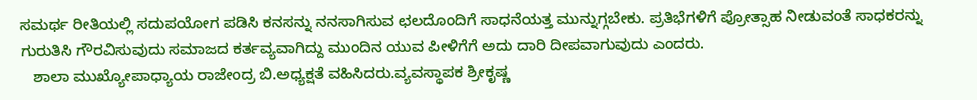ಸಮರ್ಥ ರೀತಿಯಲ್ಲಿ ಸದುಪಯೋಗ ಪಡಿಸಿ ಕನಸನ್ನು ನನಸಾಗಿಸುವ ಛಲದೊಂದಿಗೆ ಸಾಧನೆಯತ್ತ ಮುನ್ನುಗ್ಗಬೇಕು. ಪ್ರತಿಭೆಗಳಿಗೆ ಪ್ರೋತ್ಸಾಹ ನೀಡುವಂತೆ ಸಾಧಕರನ್ನು ಗುರುತಿಸಿ ಗೌರವಿಸುವುದು ಸಮಾಜದ ಕರ್ತವ್ಯವಾಗಿದ್ದು ಮುಂದಿನ ಯುವ ಪೀಳಿಗೆಗೆ ಅದು ದಾರಿ ದೀಪವಾಗುವುದು ಎಂದರು.
   ಶಾಲಾ ಮುಖ್ಯೋಪಾಧ್ಯಾಯ ರಾಜೇಂದ್ರ ಬಿ.ಅಧ್ಯಕ್ಷತೆ ವಹಿಸಿದರು.ವ್ಯವಸ್ಥಾಪಕ ಶ್ರೀಕೃಷ್ಣ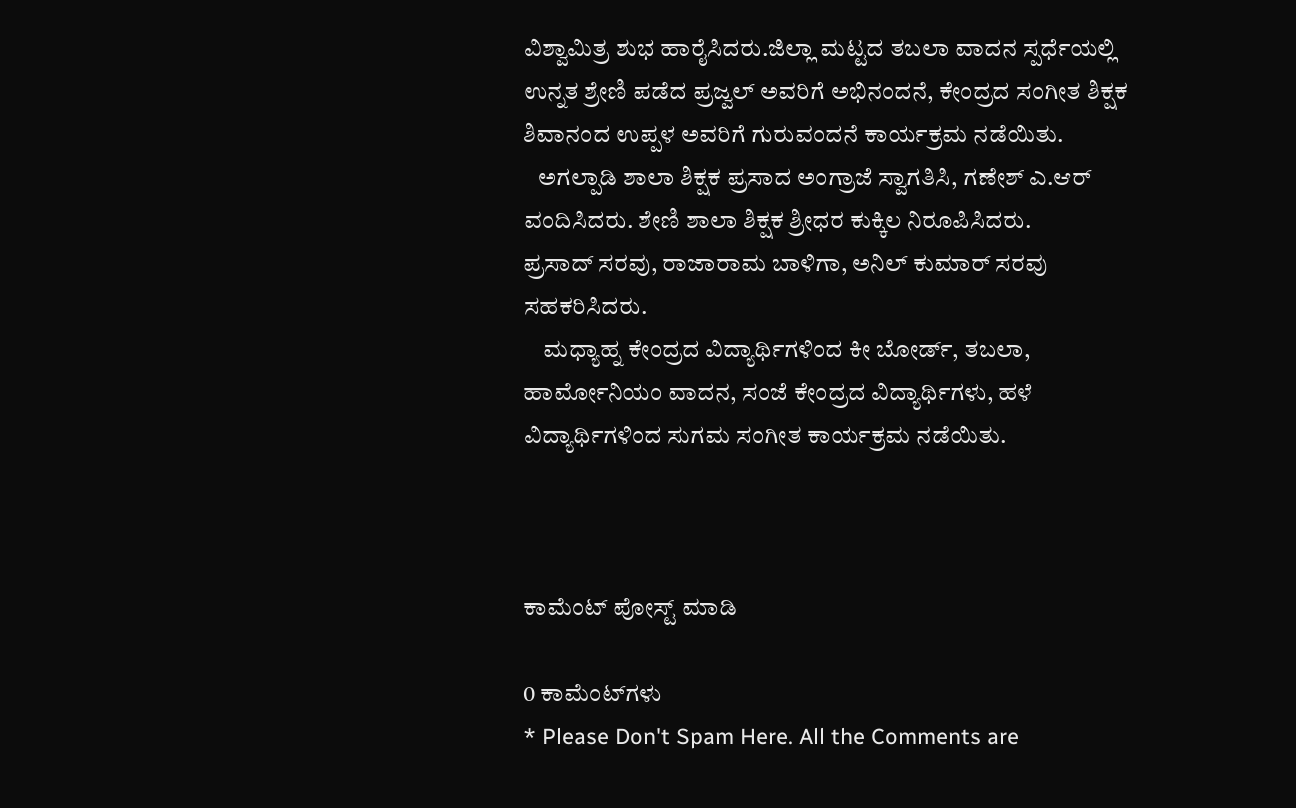ವಿಶ್ವಾಮಿತ್ರ ಶುಭ ಹಾರೈಸಿದರು.ಜಿಲ್ಲಾ ಮಟ್ಟದ ತಬಲಾ ವಾದನ ಸ್ಪರ್ಧೆಯಲ್ಲಿ ಉನ್ನತ ಶ್ರೇಣಿ ಪಡೆದ ಪ್ರಜ್ವಲ್ ಅವರಿಗೆ ಅಭಿನಂದನೆ, ಕೇಂದ್ರದ ಸಂಗೀತ ಶಿಕ್ಷಕ ಶಿವಾನಂದ ಉಪ್ಪಳ ಅವರಿಗೆ ಗುರುವಂದನೆ ಕಾರ್ಯಕ್ರಮ ನಡೆಯಿತು.
   ಅಗಲ್ಪಾಡಿ ಶಾಲಾ ಶಿಕ್ಷಕ ಪ್ರಸಾದ ಅಂಗ್ರಾಜೆ ಸ್ವಾಗತಿಸಿ, ಗಣೇಶ್ ಎ.ಆರ್ ವಂದಿಸಿದರು. ಶೇಣಿ ಶಾಲಾ ಶಿಕ್ಷಕ ಶ್ರೀಧರ ಕುಕ್ಕಿಲ ನಿರೂಪಿಸಿದರು.
ಪ್ರಸಾದ್ ಸರವು, ರಾಜಾರಾಮ ಬಾಳಿಗಾ, ಅನಿಲ್ ಕುಮಾರ್ ಸರವು ಸಹಕರಿಸಿದರು.
    ಮಧ್ಯಾಹ್ನ ಕೇಂದ್ರದ ವಿದ್ಯಾರ್ಥಿಗಳಿಂದ ಕೀ ಬೋರ್ಡ್, ತಬಲಾ, ಹಾರ್ಮೋನಿಯಂ ವಾದನ, ಸಂಜೆ ಕೇಂದ್ರದ ವಿದ್ಯಾರ್ಥಿಗಳು, ಹಳೆ ವಿದ್ಯಾರ್ಥಿಗಳಿಂದ ಸುಗಮ ಸಂಗೀತ ಕಾರ್ಯಕ್ರಮ ನಡೆಯಿತು.



ಕಾಮೆಂಟ್‌‌ ಪೋಸ್ಟ್‌ ಮಾಡಿ

0 ಕಾಮೆಂಟ್‌ಗಳು
* Please Don't Spam Here. All the Comments are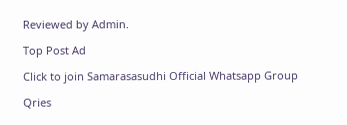Reviewed by Admin.

Top Post Ad

Click to join Samarasasudhi Official Whatsapp Group

Qries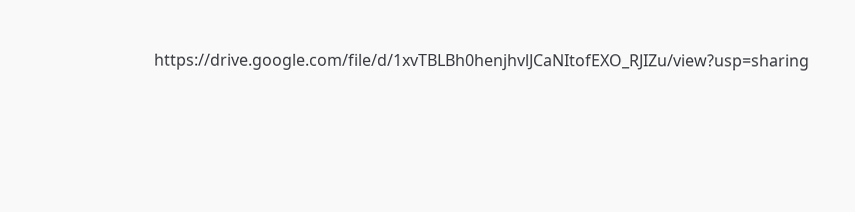https://drive.google.com/file/d/1xvTBLBh0henjhvlJCaNItofEXO_RJIZu/view?usp=sharing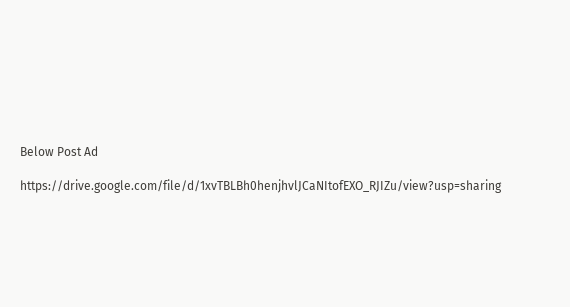Below Post Ad

https://drive.google.com/file/d/1xvTBLBh0henjhvlJCaNItofEXO_RJIZu/view?usp=sharing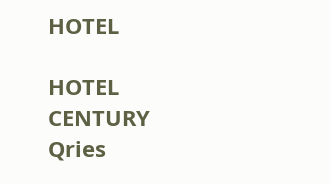HOTEL

HOTEL
CENTURY
Qries